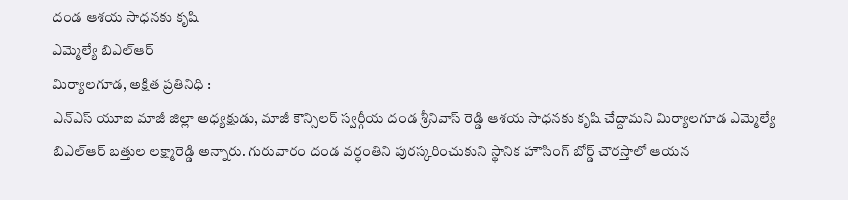దండ ఆశయ సాధనకు కృషి
ఎమ్మెల్యే బిఎల్ఆర్
మిర్యాలగూడ, అక్షిత ప్రతినిధి :
ఎన్ఎస్ యూఐ మాజీ జిల్లా అధ్యక్షుడు, మాజీ కౌన్సిలర్ స్వర్గీయ దండ శ్రీనివాస్ రెడ్డి ఆశయ సాధనకు కృషి చేద్దామని మిర్యాలగూడ ఎమ్మెల్యే బిఎల్ఆర్ బత్తుల లక్ష్మారెడ్డి అన్నారు. గురువారం దండ వర్ధంతిని పురస్కరించుకుని స్థానిక హౌసింగ్ బోర్డ్ చౌరస్తాలో ఆయన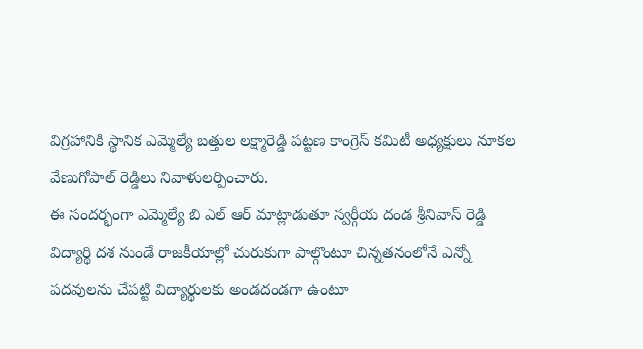విగ్రహానికి స్థానిక ఎమ్మెల్యే బత్తుల లక్ష్మారెడ్డి పట్టణ కాంగ్రెస్ కమిటీ అధ్యక్షులు నూకల వేణుగోపాల్ రెడ్డిలు నివాళులర్పించారు.
ఈ సందర్భంగా ఎమ్మెల్యే బి ఎల్ ఆర్ మాట్లాడుతూ స్వర్గీయ దండ శ్రీనివాస్ రెడ్డి విద్యార్థి దశ నుండే రాజకీయాల్లో చురుకుగా పాల్గొంటూ చిన్నతనంలోనే ఎన్నో పదవులను చేపట్టి విద్యార్థులకు అండదండగా ఉంటూ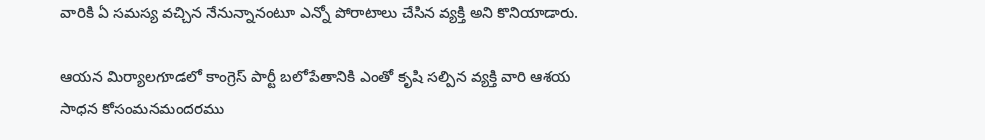వారికి ఏ సమస్య వచ్చిన నేనున్నానంటూ ఎన్నో పోరాటాలు చేసిన వ్యక్తి అని కొనియాడారు.

ఆయన మిర్యాలగూడలో కాంగ్రెస్ పార్టీ బలోపేతానికి ఎంతో కృషి సల్పిన వ్యక్తి వారి ఆశయ సాధన కోసంమనమందరము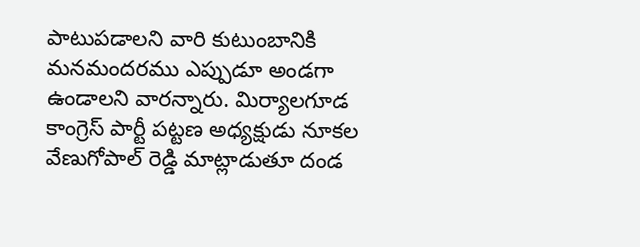పాటుపడాలని వారి కుటుంబానికి మనమందరము ఎప్పుడూ అండగా ఉండాలని వారన్నారు. మిర్యాలగూడ కాంగ్రెస్ పార్టీ పట్టణ అధ్యక్షుడు నూకల వేణుగోపాల్ రెడ్డి మాట్లాడుతూ దండ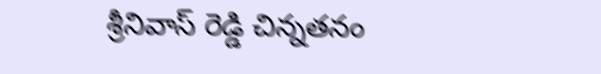శ్రీనివాస్ రెడ్డి చిన్నతనం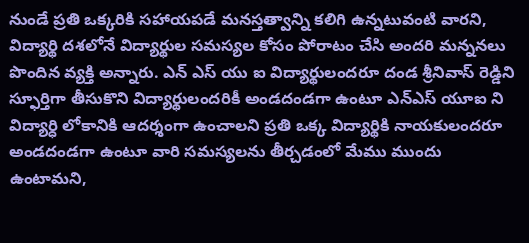నుండే ప్రతి ఒక్కరికి సహాయపడే మనస్తత్వాన్ని కలిగి ఉన్నటువంటి వారని, విద్యార్థి దశలోనే విద్యార్థుల సమస్యల కోసం పోరాటం చేసి అందరి మన్ననలు పొందిన వ్యక్తి అన్నారు. ఎన్ ఎస్ యు ఐ విద్యార్థులందరూ దండ శ్రీనివాస్ రెడ్డిని స్ఫూర్తిగా తీసుకొని విద్యార్థులందరికీ అండదండగా ఉంటూ ఎన్ఎస్ యూఐ ని విద్యార్ధి లోకానికి ఆదర్శంగా ఉంచాలని ప్రతి ఒక్క విద్యార్థికి నాయకులందరూ అండదండగా ఉంటూ వారి సమస్యలను తీర్చడంలో మేము ముందు ఉంటామని,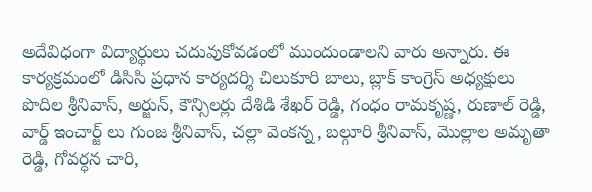అదేవిధంగా విద్యార్థులు చదువుకోవడంలో ముందుండాలని వారు అన్నారు. ఈ కార్యక్రమంలో డిసిసి ప్రధాన కార్యదర్శి చిలుకూరి బాలు, బ్లాక్ కాంగ్రెస్ అధ్యక్షులు పొదిల శ్రీనివాస్, అర్జున్, కౌన్సిలర్లు దేశిడి శేఖర్ రెడ్డి, గంధం రామకృష్ణ, రుణాల్ రెడ్డి, వార్డ్ ఇంచార్జ్ లు గుంజ శ్రీనివాస్, చల్లా వెంకన్న, బల్గూరి శ్రీనివాస్, మొల్లాల అమృతా రెడ్డి, గోవర్ధన చారి,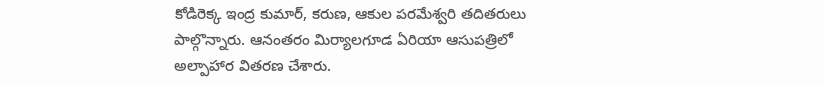కోడిరెక్క ఇంద్ర కుమార్, కరుణ, ఆకుల పరమేశ్వరి తదితరులు పాల్గొన్నారు. ఆనంతరం మిర్యాలగూడ ఏరియా ఆసుపత్రిలో అల్పాహార వితరణ చేశారు.